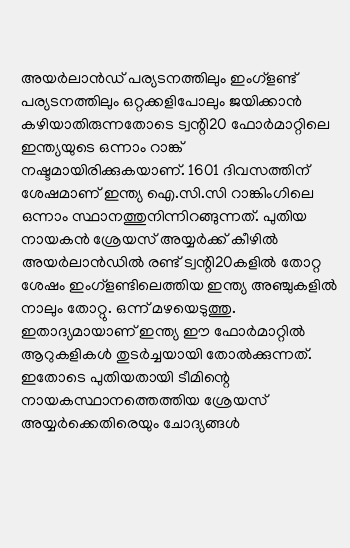അയർലാൻഡ് പര്യടനത്തിലും ഇംഗ്ളണ്ട് പര്യടനത്തിലും ഒറ്റക്കളിപോലും ജയിക്കാൻ കഴിയാതിരുന്നതോടെ ട്വന്റി20 ഫോർമാറ്റിലെ ഇന്ത്യയുടെ ഒന്നാം റാങ്ക് നഷ്ടമായിരിക്കുകയാണ്. 1601 ദിവസത്തിന് ശേഷമാണ് ഇന്ത്യ ഐ.സി.സി റാങ്കിംഗിലെ ഒന്നാം സ്ഥാനത്തുനിന്നിറങ്ങുന്നത്. പുതിയ നായകൻ ശ്രേയസ് അയ്യർക്ക് കീഴിൽ അയർലാൻഡിൽ രണ്ട് ട്വന്റി20കളിൽ തോറ്റ ശേഷം ഇംഗ്ളണ്ടിലെത്തിയ ഇന്ത്യ അഞ്ചുകളിൽ നാലും തോറ്റു. ഒന്ന് മഴയെടുത്തു. ഇതാദ്യമായാണ് ഇന്ത്യ ഈ ഫോർമാറ്റിൽ ആറുകളികൾ തുടർച്ചയായി തോൽക്കുന്നത്. ഇതോടെ പുതിയതായി ടീമിന്റെ നായകസ്ഥാനത്തെത്തിയ ശ്രേയസ് അയ്യർക്കെതിരെയും ചോദ്യങ്ങൾ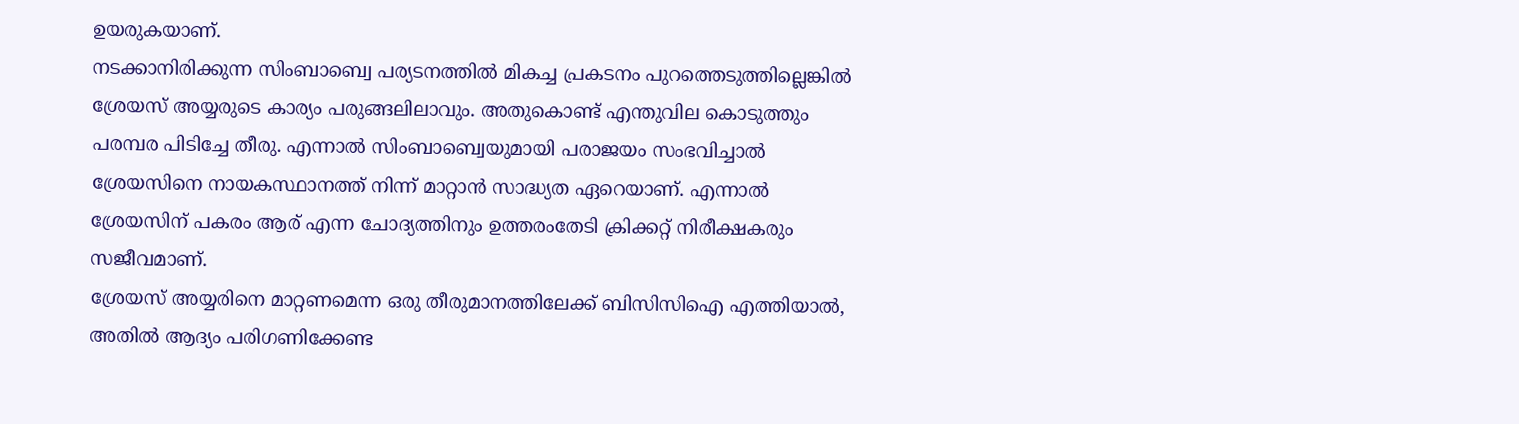ഉയരുകയാണ്.
നടക്കാനിരിക്കുന്ന സിംബാബ്വെ പര്യടനത്തിൽ മികച്ച പ്രകടനം പുറത്തെടുത്തില്ലെങ്കിൽ ശ്രേയസ് അയ്യരുടെ കാര്യം പരുങ്ങലിലാവും. അതുകൊണ്ട് എന്തുവില കൊടുത്തും പരമ്പര പിടിച്ചേ തീരു. എന്നാൽ സിംബാബ്വെയുമായി പരാജയം സംഭവിച്ചാൽ ശ്രേയസിനെ നായകസ്ഥാനത്ത് നിന്ന് മാറ്റാൻ സാദ്ധ്യത ഏറെയാണ്. എന്നാൽ ശ്രേയസിന് പകരം ആര് എന്ന ചോദ്യത്തിനും ഉത്തരംതേടി ക്രിക്കറ്റ് നിരീക്ഷകരും സജീവമാണ്.
ശ്രേയസ് അയ്യരിനെ മാറ്റണമെന്ന ഒരു തീരുമാനത്തിലേക്ക് ബിസിസിഐ എത്തിയാൽ, അതിൽ ആദ്യം പരിഗണിക്കേണ്ട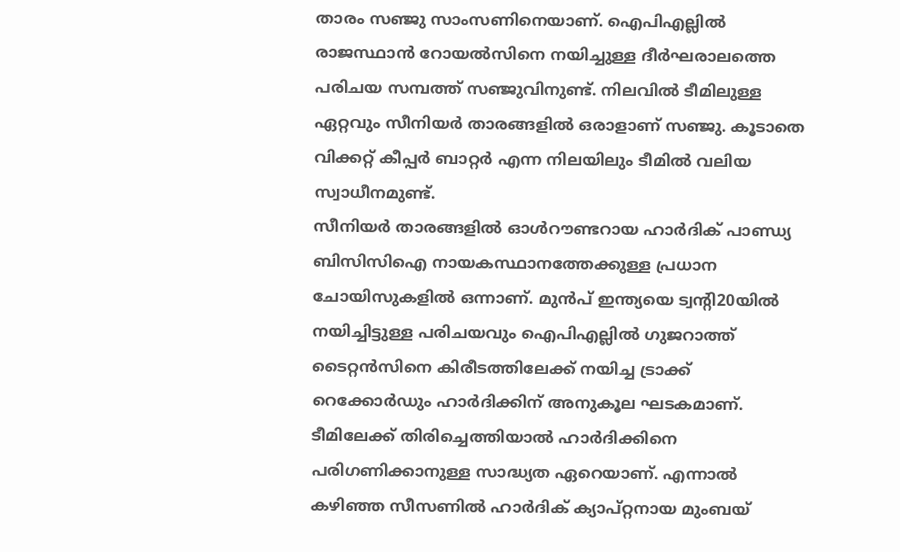താരം സഞ്ജു സാംസണിനെയാണ്. ഐപിഎല്ലിൽ രാജസ്ഥാൻ റോയൽസിനെ നയിച്ചുള്ള ദീർഘരാലത്തെ പരിചയ സമ്പത്ത് സഞ്ജുവിനുണ്ട്. നിലവിൽ ടീമിലുള്ള ഏറ്റവും സീനിയർ താരങ്ങളിൽ ഒരാളാണ് സഞ്ജു. കൂടാതെ വിക്കറ്റ് കീപ്പർ ബാറ്റർ എന്ന നിലയിലും ടീമിൽ വലിയ സ്വാധീനമുണ്ട്.
സീനിയർ താരങ്ങളിൽ ഓൾറൗണ്ടറായ ഹാർദിക് പാണ്ഡ്യ ബിസിസിഐ നായകസ്ഥാനത്തേക്കുള്ള പ്രധാന ചോയിസുകളിൽ ഒന്നാണ്. മുൻപ് ഇന്ത്യയെ ട്വന്റി20യിൽ നയിച്ചിട്ടുള്ള പരിചയവും ഐപിഎല്ലിൽ ഗുജറാത്ത് ടൈറ്റൻസിനെ കിരീടത്തിലേക്ക് നയിച്ച ട്രാക്ക് റെക്കോർഡും ഹാർദിക്കിന് അനുകൂല ഘടകമാണ്. ടീമിലേക്ക് തിരിച്ചെത്തിയാൽ ഹാർദിക്കിനെ പരിഗണിക്കാനുള്ള സാദ്ധ്യത ഏറെയാണ്. എന്നാൽ കഴിഞ്ഞ സീസണിൽ ഹാർദിക് ക്യാപ്റ്റനായ മുംബയ്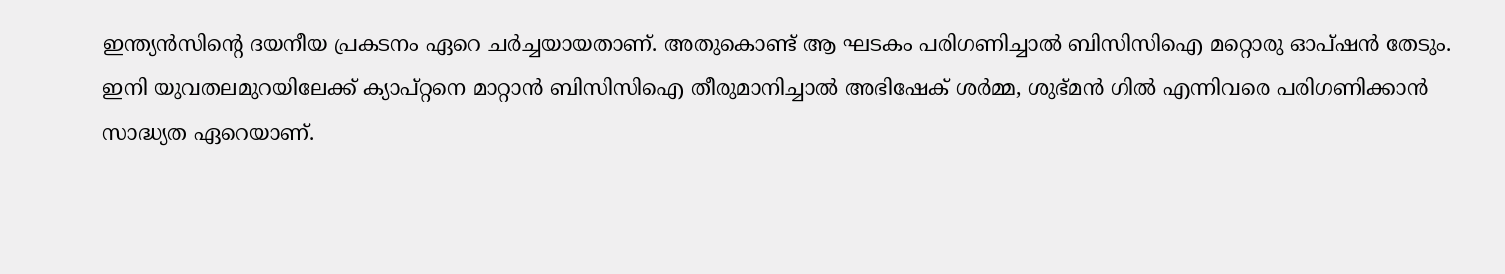ഇന്ത്യൻസിന്റെ ദയനീയ പ്രകടനം ഏറെ ചർച്ചയായതാണ്. അതുകൊണ്ട് ആ ഘടകം പരിഗണിച്ചാൽ ബിസിസിഐ മറ്റൊരു ഓപ്ഷൻ തേടും.
ഇനി യുവതലമുറയിലേക്ക് ക്യാപ്റ്റനെ മാറ്റാൻ ബിസിസിഐ തീരുമാനിച്ചാൽ അഭിഷേക് ശർമ്മ, ശുഭ്മൻ ഗിൽ എന്നിവരെ പരിഗണിക്കാൻ സാദ്ധ്യത ഏറെയാണ്.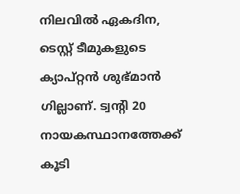നിലവിൽ ഏകദിന, ടെസ്റ്റ് ടീമുകളുടെ ക്യാപ്റ്റൻ ശുഭ്മാൻ ഗില്ലാണ്. ട്വന്റി 20 നായകസ്ഥാനത്തേക്ക് കൂടി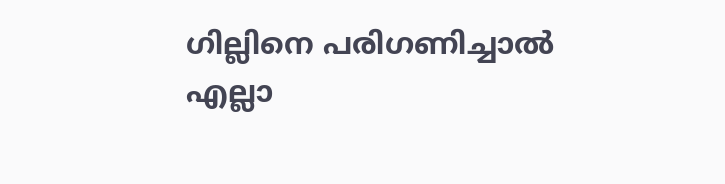ഗില്ലിനെ പരിഗണിച്ചാൽ എല്ലാ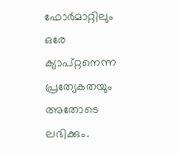ഫോർമാറ്റിലും ഒരേ ക്യാപ്റ്റനെന്ന പ്രത്യേകതയും അതോടെ ലഭിക്കും.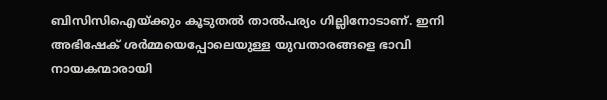ബിസിസിഐയ്ക്കും കൂടുതൽ താൽപര്യം ഗില്ലിനോടാണ്. ഇനി അഭിഷേക് ശർമ്മയെപ്പോലെയുള്ള യുവതാരങ്ങളെ ഭാവി നായകന്മാരായി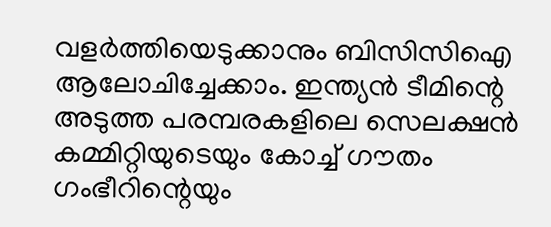വളർത്തിയെടുക്കാനും ബിസിസിഐ ആലോചിച്ചേക്കാം. ഇന്ത്യൻ ടീമിന്റെ അടുത്ത പരമ്പരകളിലെ സെലക്ഷൻ കമ്മിറ്റിയുടെയും കോച്ച് ഗൗതം ഗംഭീറിന്റെയും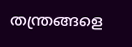തന്ത്രങ്ങളെ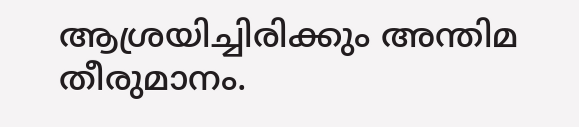ആശ്രയിച്ചിരിക്കും അന്തിമ തീരുമാനം.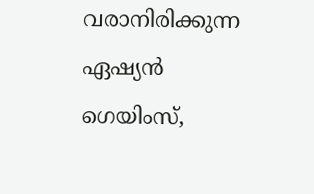വരാനിരിക്കുന്ന ഏഷ്യൻ ഗെയിംസ്,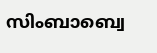സിംബാബ്വെ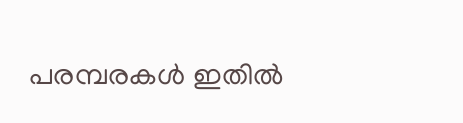പരമ്പരകൾ ഇതിൽ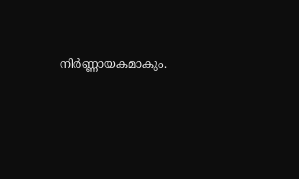നിർണ്ണായകമാകും.